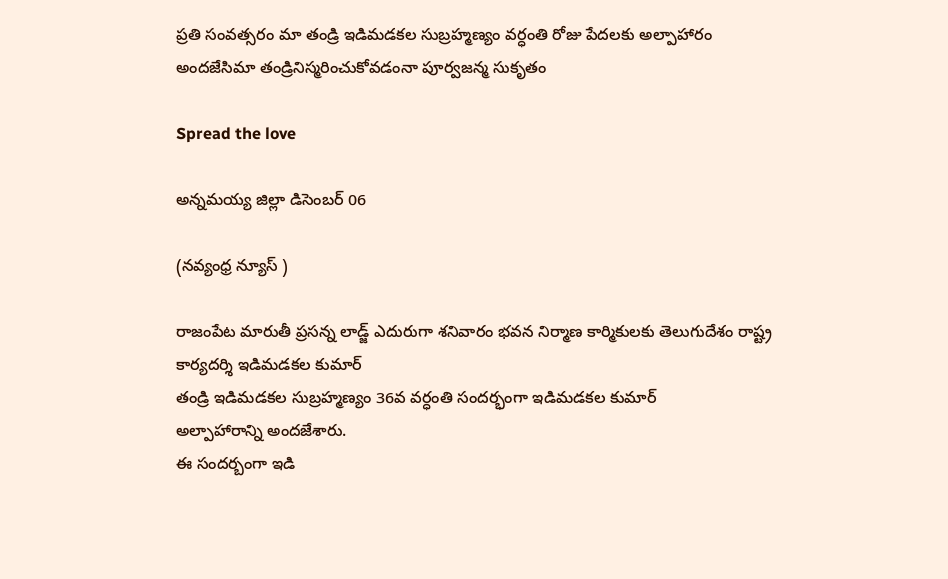ప్రతి సంవత్సరం మా తండ్రి ఇడిమడకల సుబ్రహ్మణ్యం వర్ధంతి రోజు పేదలకు అల్పాహారం అందజేసిమా తండ్రినిస్మరించుకోవడంనా పూర్వజన్మ సుకృతం

Spread the love

అన్నమయ్య జిల్లా డిసెంబర్ 06

(నవ్యంధ్ర న్యూస్ )

రాజంపేట మారుతీ ప్రసన్న లాడ్జ్ ఎదురుగా శనివారం భవన నిర్మాణ కార్మికులకు తెలుగుదేశం రాష్ట్ర కార్యదర్శి ఇడిమడకల కుమార్
తండ్రి ఇడిమడకల సుబ్రహ్మణ్యం 36వ వర్ధంతి సందర్భంగా ఇడిమడకల కుమార్
అల్పాహారాన్ని అందజేశారు.
ఈ సందర్బంగా ఇడి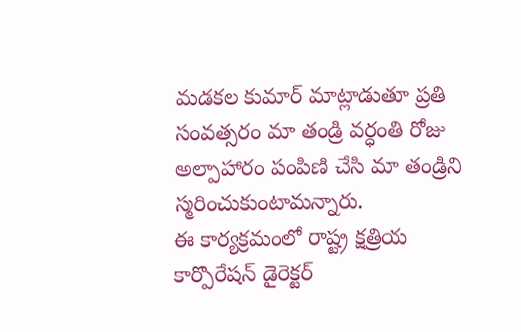మడకల కుమార్ మాట్లాడుతూ ప్రతి సంవత్సరం మా తండ్రి వర్ధంతి రోజు అల్పాహారం పంపిణి చేసి మా తండ్రిని స్మరించుకుంటామన్నారు.
ఈ కార్యక్రమంలో రాష్ట్ర క్షత్రియ కార్పొరేషన్ డైరెక్టర్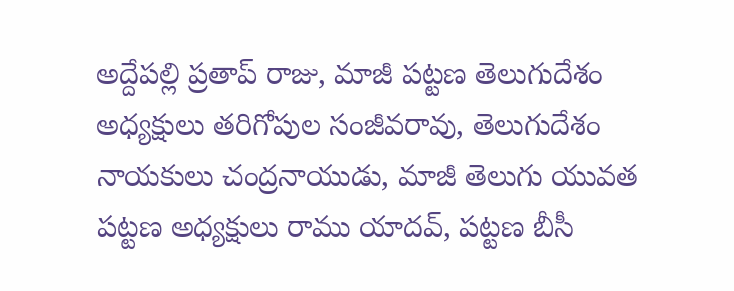అద్దేపల్లి ప్రతాప్ రాజు, మాజీ పట్టణ తెలుగుదేశం అధ్యక్షులు తరిగోపుల సంజీవరావు, తెలుగుదేశం నాయకులు చంద్రనాయుడు, మాజీ తెలుగు యువత పట్టణ అధ్యక్షులు రాము యాదవ్, పట్టణ బీసీ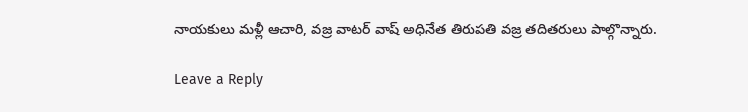నాయకులు మళ్లీ ఆచారి, వజ్ర వాటర్ వాష్ అధినేత తిరుపతి వజ్ర తదితరులు పాల్గొన్నారు.

Leave a Reply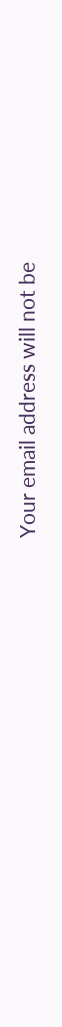Your email address will not be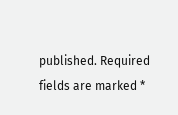published. Required fields are marked *